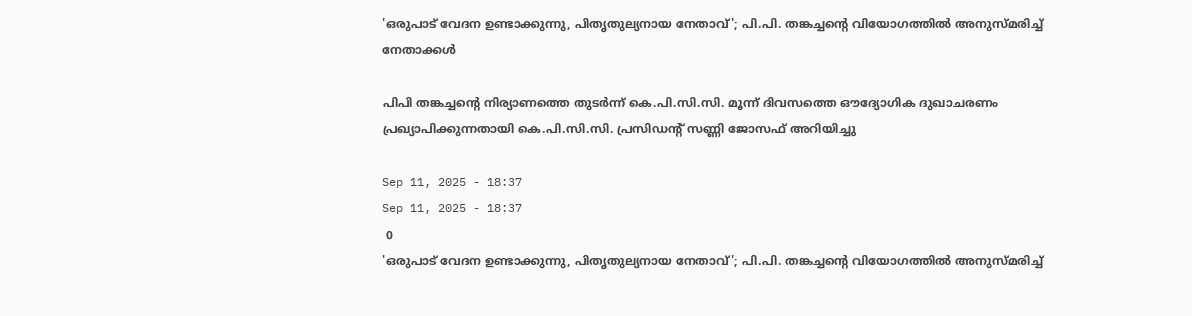'ഒരുപാട് വേദന ഉണ്ടാക്കുന്നു, പിതൃതുല്യനായ നേതാവ്'; പി.പി. തങ്കച്ചന്‍റെ വിയോഗത്തില്‍ അനുസ്മരിച്ച് നേതാക്കള്‍

പിപി തങ്കച്ചന്റെ നിര്യാണത്തെ തുടര്‍ന്ന് കെ.പി.സി.സി. മൂന്ന് ദിവസത്തെ ഔദ്യോഗിക ദുഖാചരണം പ്രഖ്യാപിക്കുന്നതായി കെ.പി.സി.സി. പ്രസിഡന്റ് സണ്ണി ജോസഫ് അറിയിച്ചു

Sep 11, 2025 - 18:37
Sep 11, 2025 - 18:37
 0
'ഒരുപാട് വേദന ഉണ്ടാക്കുന്നു, പിതൃതുല്യനായ നേതാവ്'; പി.പി. തങ്കച്ചന്‍റെ വിയോഗത്തില്‍ അനുസ്മരിച്ച്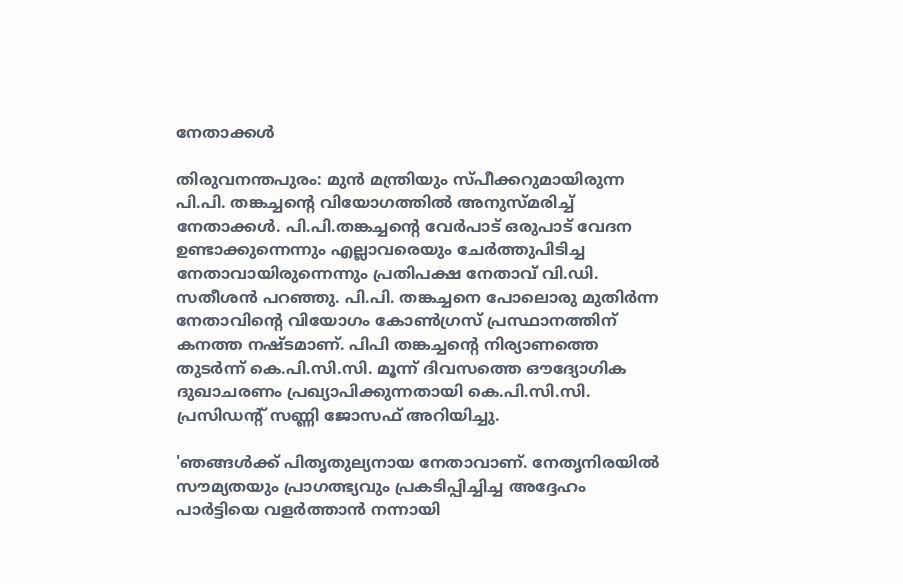നേതാക്കള്‍

തിരുവനന്തപുരം: മുന്‍ മന്ത്രിയും സ്പീക്കറുമായിരുന്ന പി.പി. തങ്കച്ചന്റെ വിയോഗത്തില്‍ അനുസ്മരിച്ച് നേതാക്കള്‍. പി.പി.തങ്കച്ചന്റെ വേര്‍പാട് ഒരുപാട് വേദന ഉണ്ടാക്കുന്നെന്നും എല്ലാവരെയും ചേര്‍ത്തുപിടിച്ച നേതാവായിരുന്നെന്നും പ്രതിപക്ഷ നേതാവ് വി.ഡി. സതീശന്‍ പറഞ്ഞു. പി.പി. തങ്കച്ചനെ പോലൊരു മുതിര്‍ന്ന നേതാവിന്റെ വിയോഗം കോണ്‍ഗ്രസ് പ്രസ്ഥാനത്തിന് കനത്ത നഷ്ടമാണ്. പിപി തങ്കച്ചന്റെ നിര്യാണത്തെ തുടര്‍ന്ന് കെ.പി.സി.സി. മൂന്ന് ദിവസത്തെ ഔദ്യോഗിക ദുഖാചരണം പ്രഖ്യാപിക്കുന്നതായി കെ.പി.സി.സി. പ്രസിഡന്റ് സണ്ണി ജോസഫ് അറിയിച്ചു.

'ഞങ്ങള്‍ക്ക് പിതൃതുല്യനായ നേതാവാണ്. നേതൃനിരയില്‍ സൗമ്യതയും പ്രാഗത്ഭ്യവും പ്രകടിപ്പിച്ചിച്ച അദ്ദേഹം പാര്‍ട്ടിയെ വളര്‍ത്താന്‍ നന്നായി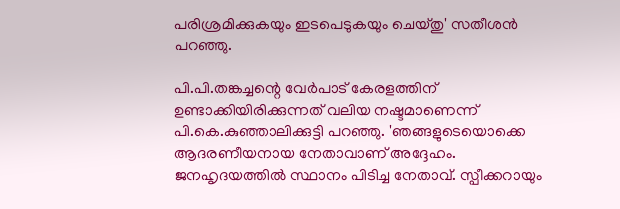പരിശ്രമിക്കുകയും ഇടപെടുകയും ചെയ്തു' സതീശന്‍ പറഞ്ഞു.

പി.പി.തങ്കച്ചന്റെ വേര്‍പാട് കേരളത്തിന് ഉണ്ടാക്കിയിരിക്കുന്നത് വലിയ നഷ്ടമാണെന്ന് പി.കെ.കുഞ്ഞാലിക്കുട്ടി പറഞ്ഞു. 'ഞങ്ങളുടെയൊക്കെ ആദരണീയനായ നേതാവാണ് അദ്ദേഹം. ജനഹൃദയത്തില്‍ സ്ഥാനം പിടിച്ച നേതാവ്. സ്പീക്കറായും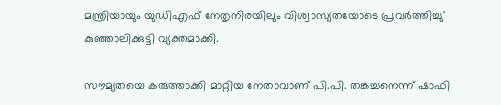മന്ത്രിയായും യുഡിഎഫ് നേതൃനിരയിലും വിശ്വാസ്യതയോടെ പ്രവര്‍ത്തിച്ചു' കുഞ്ഞാലിക്കുട്ടി വ്യക്തമാക്കി.

സൗമ്യതയെ കരുത്താക്കി മാറ്റിയ നേതാവാണ് പി.പി. തങ്കച്ചനെന്ന് ഷാഫി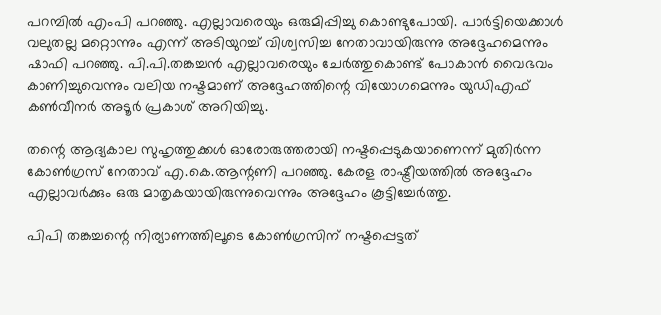പറമ്പില്‍ എംപി പറഞ്ഞു. എല്ലാവരെയും ഒരുമിപ്പിച്ചു കൊണ്ടുപോയി. പാര്‍ട്ടിയെക്കാള്‍ വലുതല്ല മറ്റൊന്നും എന്ന് അടിയുറച്ച് വിശ്വസിച്ച നേതാവായിരുന്നു അദ്ദേഹമെന്നും ഷാഫി പറഞ്ഞു. പി.പി.തങ്കച്ചന്‍ എല്ലാവരെയും ചേര്‍ത്തുകൊണ്ട് പോകാന്‍ വൈഭവം കാണിച്ചുവെന്നും വലിയ നഷ്ടമാണ് അദ്ദേഹത്തിന്റെ വിയോഗമെന്നും യുഡിഎഫ് കണ്‍വീനര്‍ അടൂര്‍ പ്രകാശ് അറിയിച്ചു.

തന്റെ ആദ്യകാല സുഹൃത്തുക്കള്‍ ഓരോരുത്തരായി നഷ്ടപ്പെടുകയാണെന്ന് മുതിര്‍ന്ന കോണ്‍ഗ്രസ് നേതാവ് എ.കെ.ആന്റണി പറഞ്ഞു. കേരള രാഷ്ട്രീയത്തില്‍ അദ്ദേഹം എല്ലാവര്‍ക്കും ഒരു മാതൃകയായിരുന്നുവെന്നും അദ്ദേഹം കൂട്ടിച്ചേര്‍ത്തു.

പിപി തങ്കച്ചന്റെ നിര്യാണത്തിലൂടെ കോണ്‍ഗ്രസിന് നഷ്ടപ്പെട്ടത്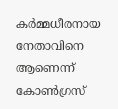കര്‍മ്മധീരനായ നേതാവിനെ ആണെന്ന് കോണ്‍ഗ്രസ്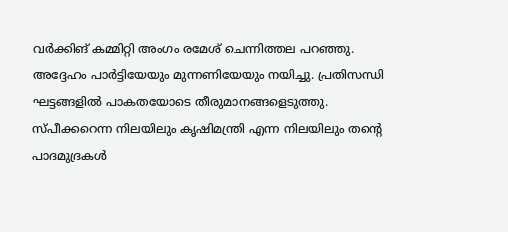വര്‍ക്കിങ് കമ്മിറ്റി അംഗം രമേശ് ചെന്നിത്തല പറഞ്ഞു. അദ്ദേഹം പാര്‍ട്ടിയേയും മുന്നണിയേയും നയിച്ചു. പ്രതിസന്ധി ഘട്ടങ്ങളില്‍ പാകതയോടെ തീരുമാനങ്ങളെടുത്തു. സ്പീക്കറെന്ന നിലയിലും കൃഷിമന്ത്രി എന്ന നിലയിലും തന്റെ പാദമുദ്രകള്‍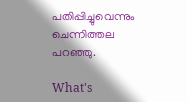പതിപ്പിച്ചുവെന്നും ചെന്നിത്തല പറഞ്ഞു.

What's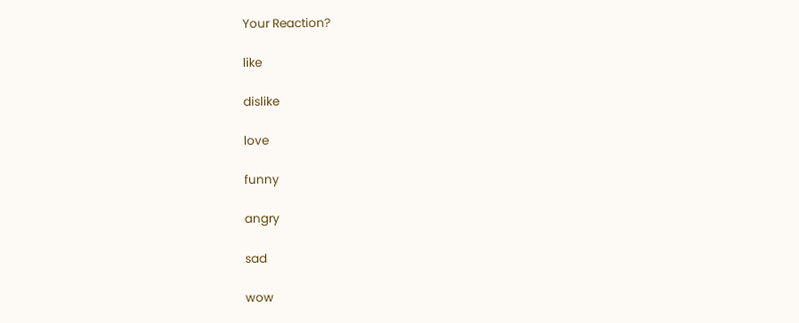Your Reaction?

like

dislike

love

funny

angry

sad

wow